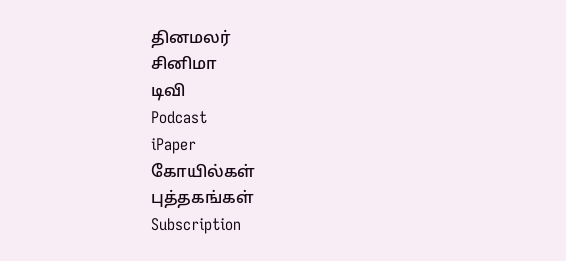தினமலர்
சினிமா
டிவி
Podcast
iPaper
கோயில்கள்
புத்தகங்கள்
Subscription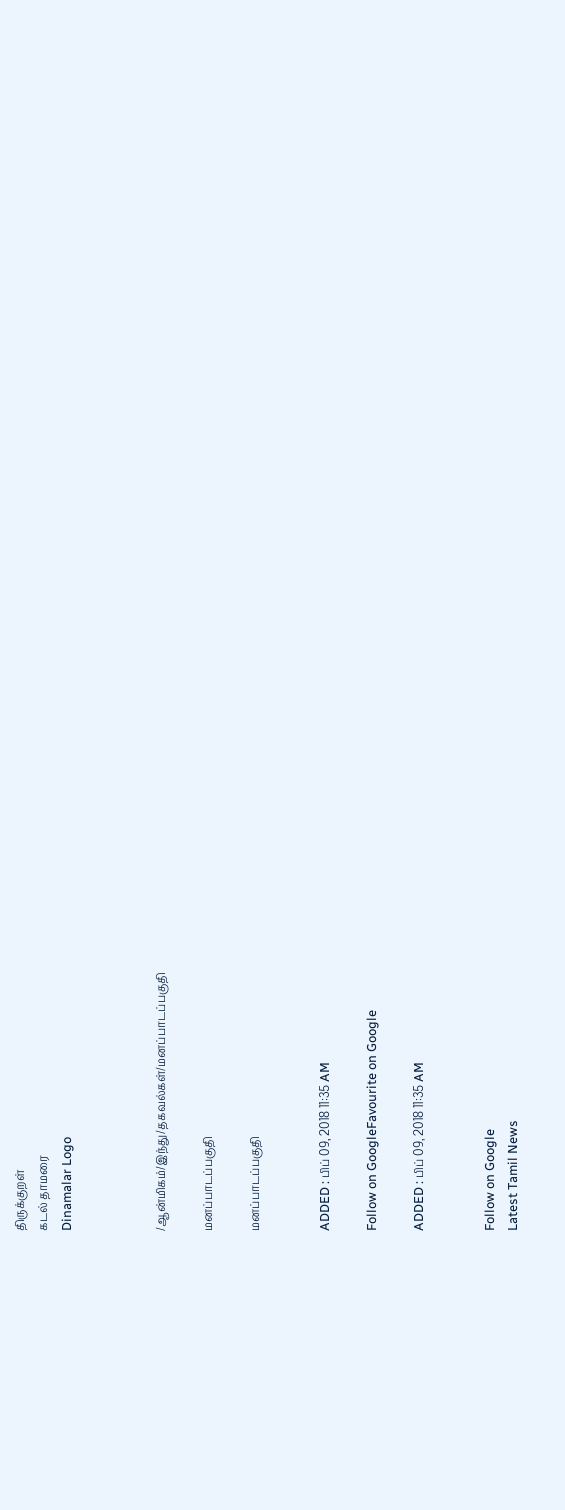திருக்குறள்
கடல் தாமரை
Dinamalar Logo



/ஆன்மிகம்/இந்து/தகவல்கள்/மனப்பாடப்பகுதி

மனப்பாடப்பகுதி

மனப்பாடப்பகுதி


ADDED : பிப் 09, 2018 11:35 AM

Follow on GoogleFavourite on Google

ADDED : பிப் 09, 2018 11:35 AM


Follow on Google
Latest Tamil News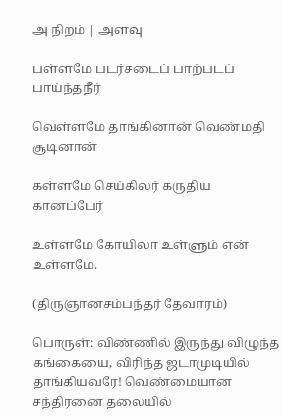அ நிறம் | அளவு

பள்ளமே படர்சடைப் பாற்படப் பாய்ந்தநீர்

வெள்ளமே தாங்கினான் வெண்மதி சூடினான்

கள்ளமே செய்கிலர் கருதிய கானப்பேர்

உள்ளமே கோயிலா உள்ளும் என் உள்ளமே.

(திருஞானசம்பந்தர் தேவாரம்)

பொருள்: விண்ணில் இருந்து விழுந்த கங்கையை, விரிந்த ஜடாமுடியில் தாங்கியவரே! வெண்மையான சந்திரனை தலையில்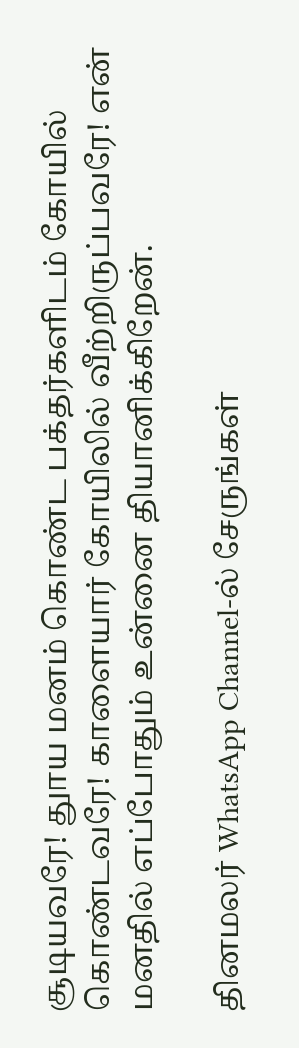சூடியவரே! துாய மனம் கொண்ட பக்தர்களிடம் கோயில் கொண்டவரே! காளையார் கோயிலில் வீற்றிருப்பவரே! என் மனதில் எப்போதும் உன்னை தியானிக்கிறேன்.

தினமலர் WhatsApp Channel-ல் சேருங்கள்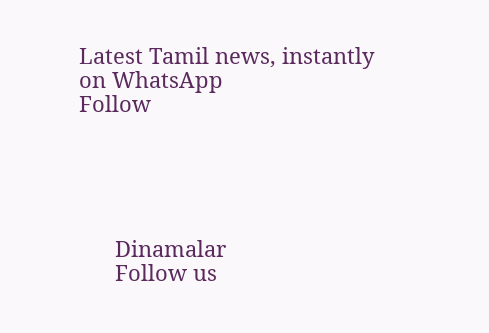Latest Tamil news, instantly on WhatsApp
Follow





      Dinamalar
      Follow us